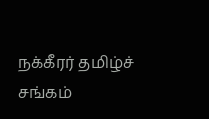நக்கீரர் தமிழ்ச் சங்கம்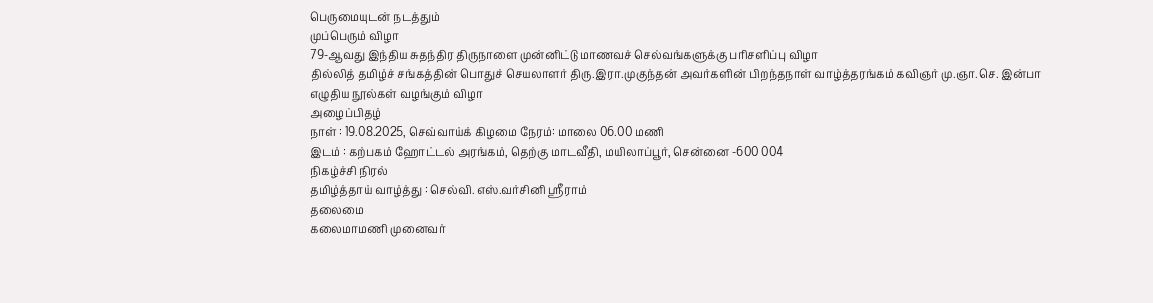பெருமையுடன் நடத்தும்
முப்பெரும் விழா
79-ஆவது இந்திய சுதந்திர திருநாளை முன்னிட்டு மாணவச் செல்வங்களுக்கு பரிசளிப்பு விழா
தில்லித் தமிழ்ச் சங்கத்தின் பொதுச் செயலாளர் திரு.இரா.முகுந்தன் அவர்களின் பிறந்தநாள் வாழ்த்தரங்கம் கவிஞர் மு.ஞா.செ. இன்பா எழுதிய நூல்கள் வழங்கும் விழா
அழைப்பிதழ்
நாள் : 19.08.2025, செவ்வாய்க் கிழமை நேரம்: மாலை 06.00 மணி
இடம் : கற்பகம் ஹோட்டல் அரங்கம், தெற்கு மாடவீதி, மயிலாப்பூர், சென்னை -600 004
நிகழ்ச்சி நிரல்
தமிழ்த்தாய் வாழ்த்து : செல்வி. எஸ்.வர்சினி ஸ்ரீராம்
தலைமை
கலைமாமணி முனைவர்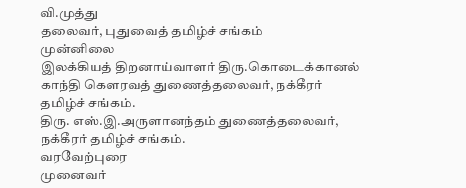வி.முத்து
தலைவர், புதுவைத் தமிழ்ச் சங்கம்
முன்னிலை
இலக்கியத் திறனாய்வாளர் திரு.கொடைக்கானல் காந்தி கௌரவத் துணைத்தலைவர், நக்கீரர் தமிழ்ச் சங்கம்.
திரு. எஸ்.இ.அருளானந்தம் துணைத்தலைவர், நக்கீரர் தமிழ்ச் சங்கம்.
வரவேற்புரை
முனைவர்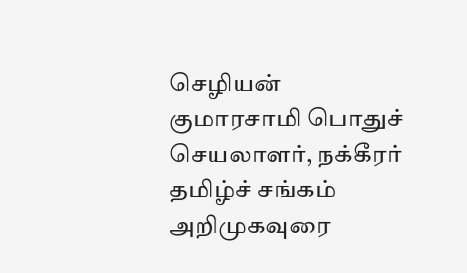செழியன் குமாரசாமி பொதுச் செயலாளர், நக்கீரர் தமிழ்ச் சங்கம்
அறிமுகவுரை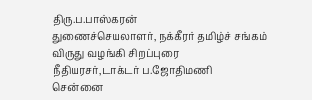திரு.ப.பாஸ்கரன்
துணைச்செயலாளர், நக்கீரர் தமிழ்ச் சங்கம்
விருது வழங்கி சிறப்புரை
நீதியரசர்,டாக்டர் ப.ஜோதிமணி
சென்னை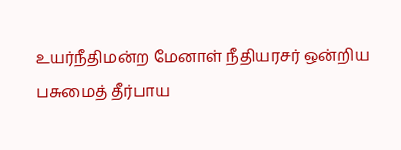உயர்நீதிமன்ற மேனாள் நீதியரசர் ஒன்றிய பசுமைத் தீர்பாய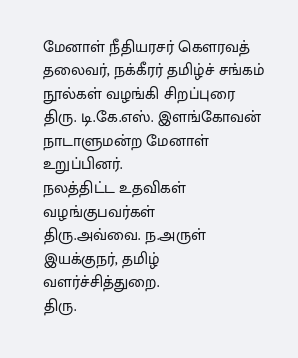மேனாள் நீதியரசர் கௌரவத் தலைவர், நக்கீரர் தமிழ்ச் சங்கம்
நூல்கள் வழங்கி சிறப்புரை
திரு. டி.கே.எஸ். இளங்கோவன் நாடாளுமன்ற மேனாள் உறுப்பினர்.
நலத்திட்ட உதவிகள் வழங்குபவர்கள்
திரு.அவ்வை. ந.அருள்
இயக்குநர், தமிழ் வளர்ச்சித்துறை.
திரு.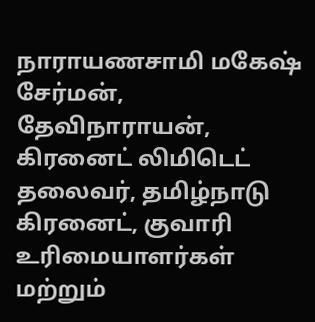நாராயணசாமி மகேஷ்
சேர்மன், தேவிநாராயன், கிரனைட் லிமிடெட் தலைவர், தமிழ்நாடு கிரனைட், குவாரி உரிமையாளர்கள் மற்றும்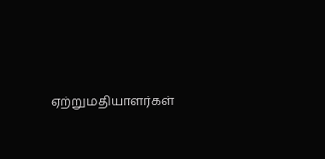ஏற்றுமதியாளர்கள்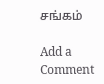சங்கம்

Add a Comment